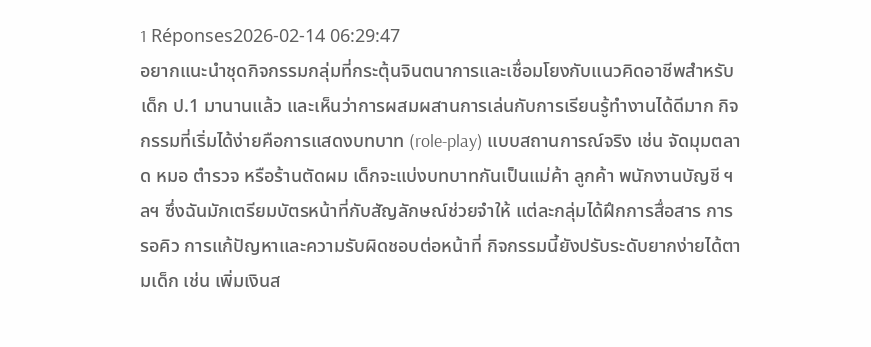1 Réponses2026-02-14 06:29:47
อยากแนะนำชุดกิจกรรมกลุ่มที่กระตุ้นจินตนาการและเชื่อมโยงกับแนวคิดอาชีพสำหรับเด็ก ป.1 มานานแล้ว และเห็นว่าการผสมผสานการเล่นกับการเรียนรู้ทำงานได้ดีมาก กิจกรรมที่เริ่มได้ง่ายคือการแสดงบทบาท (role-play) แบบสถานการณ์จริง เช่น จัดมุมตลาด หมอ ตำรวจ หรือร้านตัดผม เด็กจะแบ่งบทบาทกันเป็นแม่ค้า ลูกค้า พนักงานบัญชี ฯลฯ ซึ่งฉันมักเตรียมบัตรหน้าที่กับสัญลักษณ์ช่วยจำให้ แต่ละกลุ่มได้ฝึกการสื่อสาร การรอคิว การแก้ปัญหาและความรับผิดชอบต่อหน้าที่ กิจกรรมนี้ยังปรับระดับยากง่ายได้ตามเด็ก เช่น เพิ่มเงินส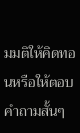มมติให้คิดทอนหรือให้ตอบคำถามสั้นๆ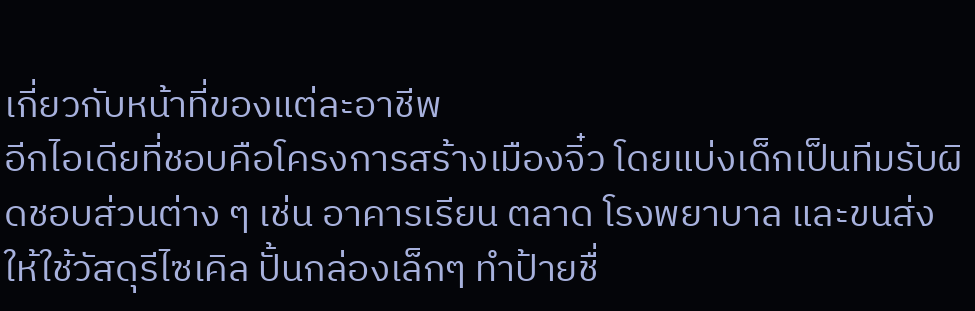เกี่ยวกับหน้าที่ของแต่ละอาชีพ
อีกไอเดียที่ชอบคือโครงการสร้างเมืองจิ๋ว โดยแบ่งเด็กเป็นทีมรับผิดชอบส่วนต่าง ๆ เช่น อาคารเรียน ตลาด โรงพยาบาล และขนส่ง ให้ใช้วัสดุรีไซเคิล ปั้นกล่องเล็กๆ ทำป้ายชื่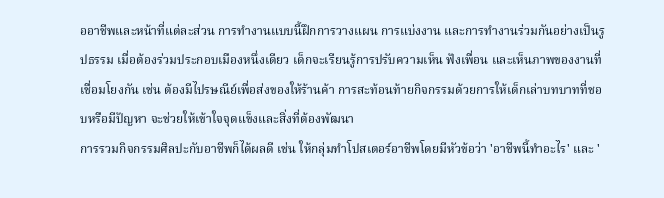ออาชีพและหน้าที่แต่ละส่วน การทำงานแบบนี้ฝึกการวางแผน การแบ่งงาน และการทำงานร่วมกันอย่างเป็นรูปธรรม เมื่อต้องร่วมประกอบเมืองหนึ่งเดียว เด็กจะเรียนรู้การปรับความเห็น ฟังเพื่อน และเห็นภาพของงานที่เชื่อมโยงกัน เช่น ต้องมีไปรษณีย์เพื่อส่งของให้ร้านค้า การสะท้อนท้ายกิจกรรมด้วยการให้เด็กเล่าบทบาทที่ชอบหรือมีปัญหา จะช่วยให้เข้าใจจุดแข็งและสิ่งที่ต้องพัฒนา
การรวมกิจกรรมศิลปะกับอาชีพก็ได้ผลดี เช่น ให้กลุ่มทำโปสเตอร์อาชีพโดยมีหัวข้อว่า 'อาชีพนี้ทำอะไร' และ '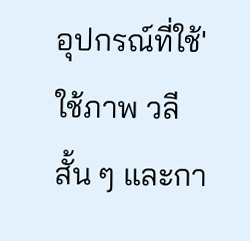อุปกรณ์ที่ใช้' ใช้ภาพ วลีสั้น ๆ และกา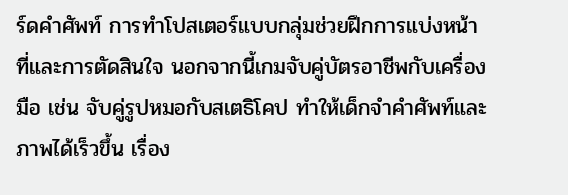ร์ดคำศัพท์ การทำโปสเตอร์แบบกลุ่มช่วยฝึกการแบ่งหน้าที่และการตัดสินใจ นอกจากนี้เกมจับคู่บัตรอาชีพกับเครื่องมือ เช่น จับคู่รูปหมอกับสเตธิโคป ทำให้เด็กจำคำศัพท์และภาพได้เร็วขึ้น เรื่อง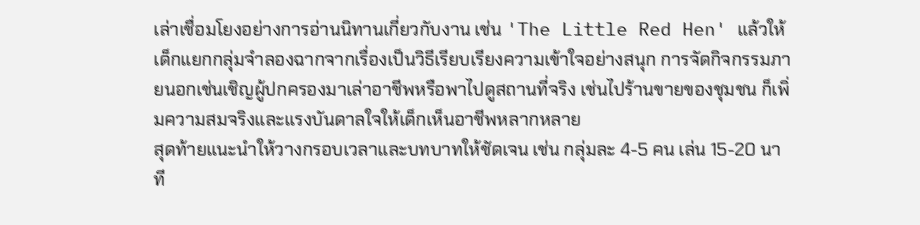เล่าเชื่อมโยงอย่างการอ่านนิทานเกี่ยวกับงาน เช่น 'The Little Red Hen' แล้วให้เด็กแยกกลุ่มจำลองฉากจากเรื่องเป็นวิธีเรียบเรียงความเข้าใจอย่างสนุก การจัดกิจกรรมภายนอกเช่นเชิญผู้ปกครองมาเล่าอาชีพหรือพาไปดูสถานที่จริง เช่นไปร้านขายของชุมชน ก็เพิ่มความสมจริงและแรงบันดาลใจให้เด็กเห็นอาชีพหลากหลาย
สุดท้ายแนะนำให้วางกรอบเวลาและบทบาทให้ชัดเจน เช่น กลุ่มละ 4-5 คน เล่น 15-20 นาที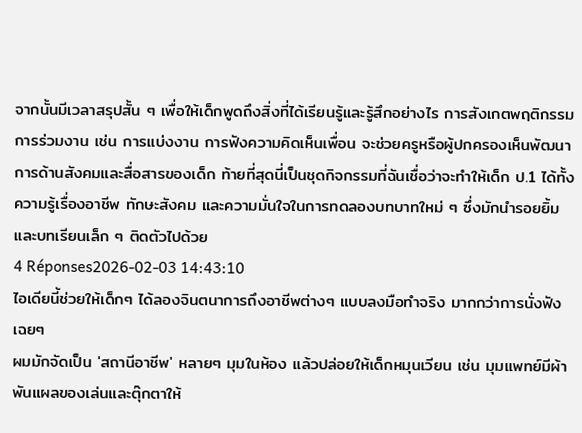จากนั้นมีเวลาสรุปสั้น ๆ เพื่อให้เด็กพูดถึงสิ่งที่ได้เรียนรู้และรู้สึกอย่างไร การสังเกตพฤติกรรมการร่วมงาน เช่น การแบ่งงาน การฟังความคิดเห็นเพื่อน จะช่วยครูหรือผู้ปกครองเห็นพัฒนาการด้านสังคมและสื่อสารของเด็ก ท้ายที่สุดนี่เป็นชุดกิจกรรมที่ฉันเชื่อว่าจะทำให้เด็ก ป.1 ได้ทั้งความรู้เรื่องอาชีพ ทักษะสังคม และความมั่นใจในการทดลองบทบาทใหม่ ๆ ซึ่งมักนำรอยยิ้มและบทเรียนเล็ก ๆ ติดตัวไปด้วย
4 Réponses2026-02-03 14:43:10
ไอเดียนี้ช่วยให้เด็กๆ ได้ลองจินตนาการถึงอาชีพต่างๆ แบบลงมือทำจริง มากกว่าการนั่งฟังเฉยๆ
ผมมักจัดเป็น 'สถานีอาชีพ' หลายๆ มุมในห้อง แล้วปล่อยให้เด็กหมุนเวียน เช่น มุมแพทย์มีผ้าพันแผลของเล่นและตุ๊กตาให้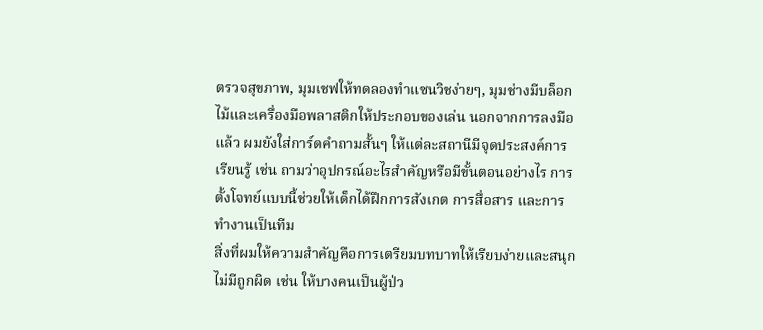ตรวจสุขภาพ, มุมเชฟให้ทดลองทำแซนวิชง่ายๆ, มุมช่างมีบล็อกไม้และเครื่องมือพลาสติกให้ประกอบของเล่น นอกจากการลงมือแล้ว ผมยังใส่การ์ดคำถามสั้นๆ ให้แต่ละสถานีมีจุดประสงค์การเรียนรู้ เช่น ถามว่าอุปกรณ์อะไรสำคัญหรือมีขั้นตอนอย่างไร การตั้งโจทย์แบบนี้ช่วยให้เด็กได้ฝึกการสังเกต การสื่อสาร และการทำงานเป็นทีม
สิ่งที่ผมให้ความสำคัญคือการเตรียมบทบาทให้เรียบง่ายและสนุก ไม่มีถูกผิด เช่น ให้บางคนเป็นผู้ป่ว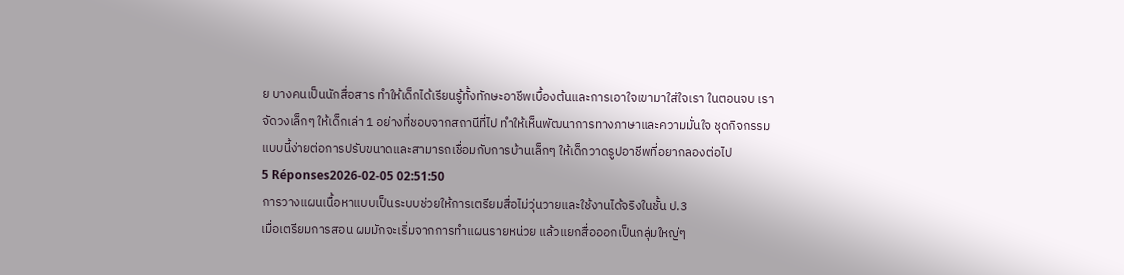ย บางคนเป็นนักสื่อสาร ทำให้เด็กได้เรียนรู้ทั้งทักษะอาชีพเบื้องต้นและการเอาใจเขามาใส่ใจเรา ในตอนจบ เราจัดวงเล็กๆ ให้เด็กเล่า 1 อย่างที่ชอบจากสถานีที่ไป ทำให้เห็นพัฒนาการทางภาษาและความมั่นใจ ชุดกิจกรรมแบบนี้ง่ายต่อการปรับขนาดและสามารถเชื่อมกับการบ้านเล็กๆ ให้เด็กวาดรูปอาชีพที่อยากลองต่อไป
5 Réponses2026-02-05 02:51:50
การวางแผนเนื้อหาแบบเป็นระบบช่วยให้การเตรียมสื่อไม่วุ่นวายและใช้งานได้จริงในชั้น ป.3
เมื่อเตรียมการสอน ผมมักจะเริ่มจากการทำแผนรายหน่วย แล้วแยกสื่อออกเป็นกลุ่มใหญ่ๆ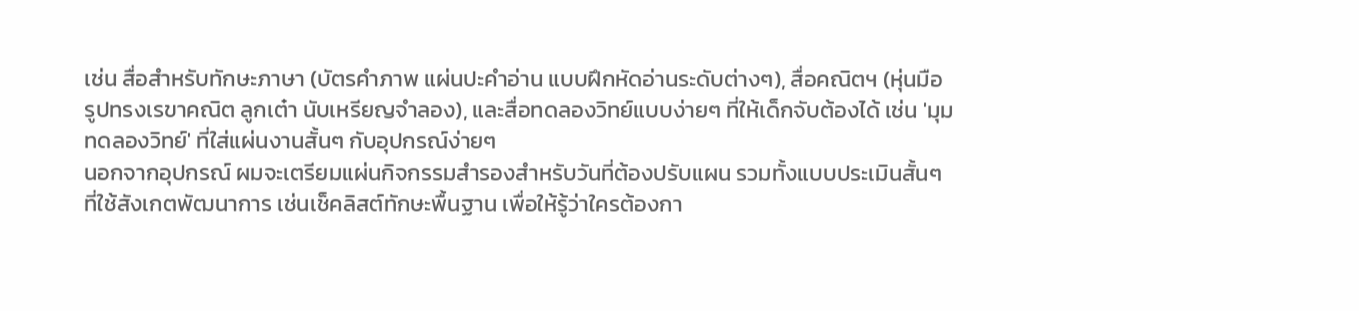เช่น สื่อสำหรับทักษะภาษา (บัตรคำภาพ แผ่นปะคำอ่าน แบบฝึกหัดอ่านระดับต่างๆ), สื่อคณิตฯ (หุ่นมือ รูปทรงเรขาคณิต ลูกเต๋า นับเหรียญจำลอง), และสื่อทดลองวิทย์แบบง่ายๆ ที่ให้เด็กจับต้องได้ เช่น 'มุมทดลองวิทย์' ที่ใส่แผ่นงานสั้นๆ กับอุปกรณ์ง่ายๆ
นอกจากอุปกรณ์ ผมจะเตรียมแผ่นกิจกรรมสำรองสำหรับวันที่ต้องปรับแผน รวมทั้งแบบประเมินสั้นๆ ที่ใช้สังเกตพัฒนาการ เช่นเช็คลิสต์ทักษะพื้นฐาน เพื่อให้รู้ว่าใครต้องกา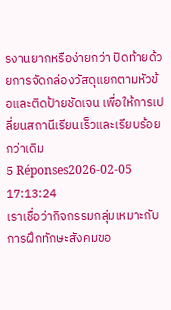รงานยากหรือง่ายกว่า ปิดท้ายด้วยการจัดกล่องวัสดุแยกตามหัวข้อและติดป้ายชัดเจน เพื่อให้การเปลี่ยนสถานีเรียนเร็วและเรียบร้อยกว่าเดิม
5 Réponses2026-02-05 17:13:24
เราเชื่อว่ากิจกรรมกลุ่มเหมาะกับการฝึกทักษะสังคมขอ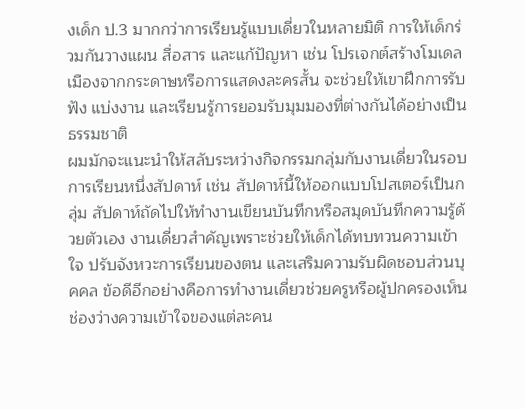งเด็ก ป.3 มากกว่าการเรียนรู้แบบเดี่ยวในหลายมิติ การให้เด็กร่วมกันวางแผน สื่อสาร และแก้ปัญหา เช่น โปรเจกต์สร้างโมเดลเมืองจากกระดาษหรือการแสดงละครสั้น จะช่วยให้เขาฝึกการรับฟัง แบ่งงาน และเรียนรู้การยอมรับมุมมองที่ต่างกันได้อย่างเป็นธรรมชาติ
ผมมักจะแนะนำให้สลับระหว่างกิจกรรมกลุ่มกับงานเดี่ยวในรอบการเรียนหนึ่งสัปดาห์ เช่น สัปดาห์นี้ให้ออกแบบโปสเตอร์เป็นกลุ่ม สัปดาห์ถัดไปให้ทำงานเขียนบันทึกหรือสมุดบันทึกความรู้ด้วยตัวเอง งานเดี่ยวสำคัญเพราะช่วยให้เด็กได้ทบทวนความเข้าใจ ปรับจังหวะการเรียนของตน และเสริมความรับผิดชอบส่วนบุคคล ข้อดีอีกอย่างคือการทำงานเดี่ยวช่วยครูหรือผู้ปกครองเห็นช่องว่างความเข้าใจของแต่ละคน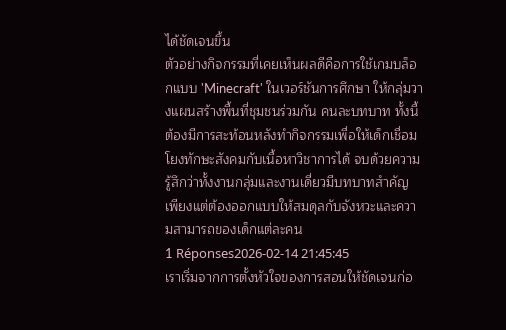ได้ชัดเจนขึ้น
ตัวอย่างกิจกรรมที่เคยเห็นผลดีคือการใช้เกมบล็อกแบบ 'Minecraft' ในเวอร์ชันการศึกษา ให้กลุ่มวางแผนสร้างพื้นที่ชุมชนร่วมกัน คนละบทบาท ทั้งนี้ต้องมีการสะท้อนหลังทำกิจกรรมเพื่อให้เด็กเชื่อมโยงทักษะสังคมกับเนื้อหาวิชาการได้ จบด้วยความรู้สึกว่าทั้งงานกลุ่มและงานเดี่ยวมีบทบาทสำคัญ เพียงแต่ต้องออกแบบให้สมดุลกับจังหวะและความสามารถของเด็กแต่ละคน
1 Réponses2026-02-14 21:45:45
เราเริ่มจากการตั้งหัวใจของการสอนให้ชัดเจนก่อ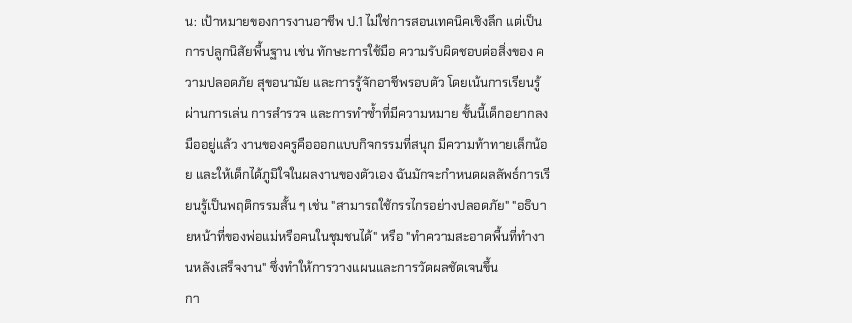น: เป้าหมายของการงานอาชีพ ป.1 ไม่ใช่การสอนเทคนิคเชิงลึก แต่เป็นการปลูกนิสัยพื้นฐาน เช่น ทักษะการใช้มือ ความรับผิดชอบต่อสิ่งของ ความปลอดภัย สุขอนามัย และการรู้จักอาชีพรอบตัว โดยเน้นการเรียนรู้ผ่านการเล่น การสำรวจ และการทำซ้ำที่มีความหมาย ชั้นนี้เด็กอยากลงมืออยู่แล้ว งานของครูคือออกแบบกิจกรรมที่สนุก มีความท้าทายเล็กน้อย และให้เด็กได้ภูมิใจในผลงานของตัวเอง ฉันมักจะกำหนดผลลัพธ์การเรียนรู้เป็นพฤติกรรมสั้น ๆ เช่น "สามารถใช้กรรไกรอย่างปลอดภัย" "อธิบายหน้าที่ของพ่อแม่หรือคนในชุมชนได้" หรือ "ทำความสะอาดพื้นที่ทำงานหลังเสร็จงาน" ซึ่งทำให้การวางแผนและการวัดผลชัดเจนขึ้น
กา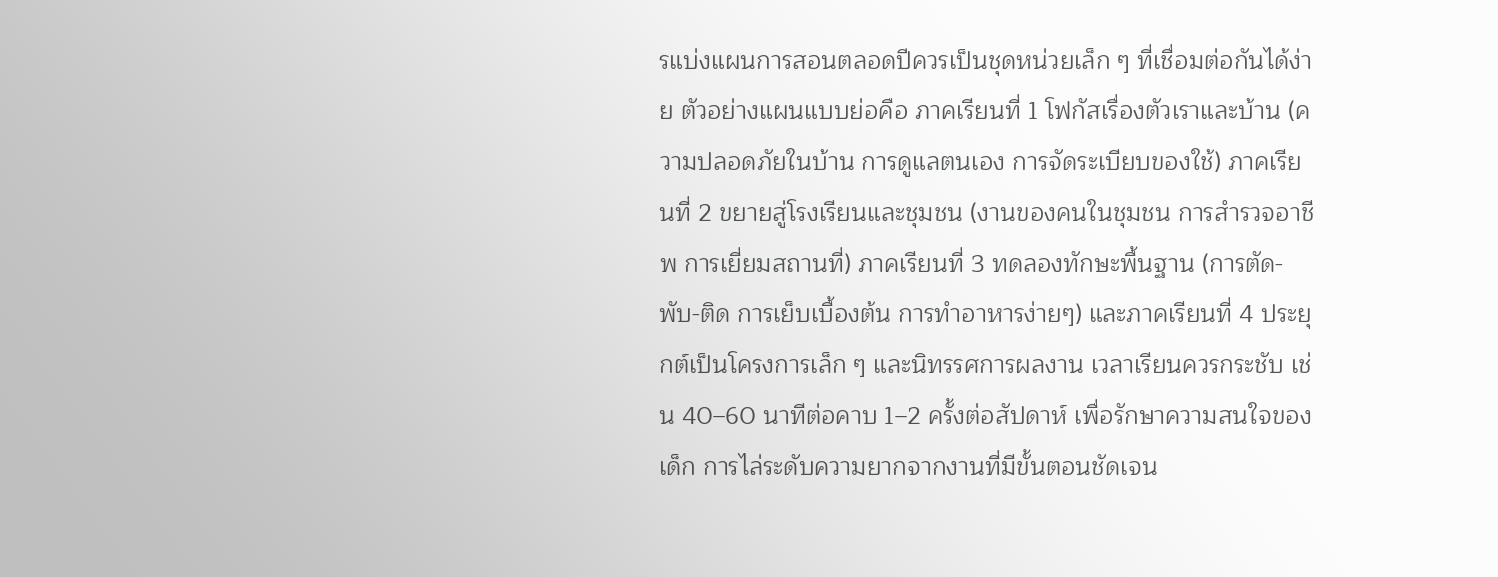รแบ่งแผนการสอนตลอดปีควรเป็นชุดหน่วยเล็ก ๆ ที่เชื่อมต่อกันได้ง่าย ตัวอย่างแผนแบบย่อคือ ภาคเรียนที่ 1 โฟกัสเรื่องตัวเราและบ้าน (ความปลอดภัยในบ้าน การดูแลตนเอง การจัดระเบียบของใช้) ภาคเรียนที่ 2 ขยายสู่โรงเรียนและชุมชน (งานของคนในชุมชน การสำรวจอาชีพ การเยี่ยมสถานที่) ภาคเรียนที่ 3 ทดลองทักษะพื้นฐาน (การตัด-พับ-ติด การเย็บเบื้องต้น การทำอาหารง่ายๆ) และภาคเรียนที่ 4 ประยุกต์เป็นโครงการเล็ก ๆ และนิทรรศการผลงาน เวลาเรียนควรกระชับ เช่น 40–60 นาทีต่อคาบ 1–2 ครั้งต่อสัปดาห์ เพื่อรักษาความสนใจของเด็ก การไล่ระดับความยากจากงานที่มีขั้นตอนชัดเจน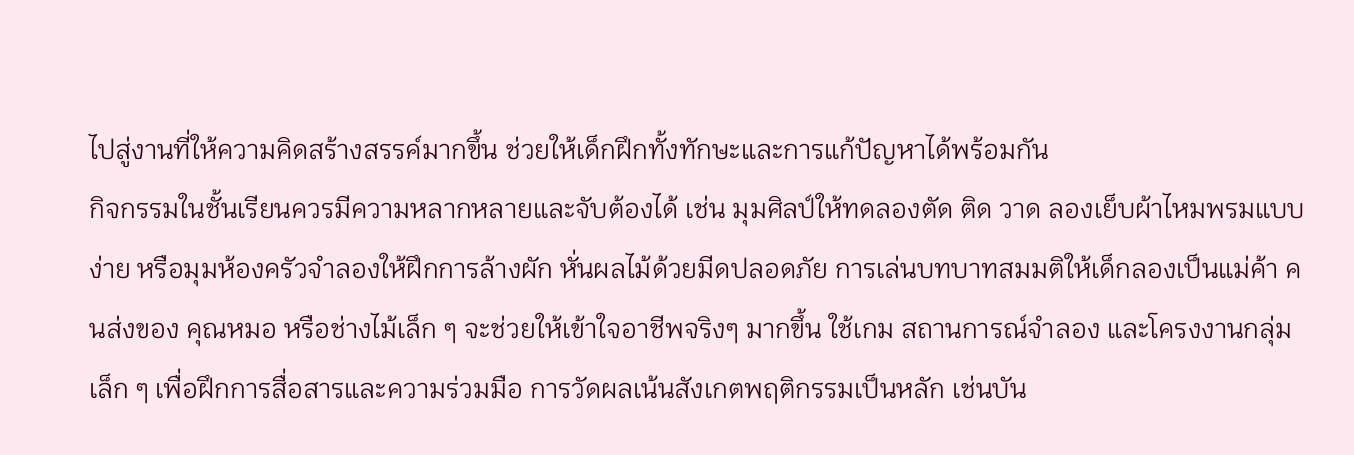ไปสู่งานที่ให้ความคิดสร้างสรรค์มากขึ้น ช่วยให้เด็กฝึกทั้งทักษะและการแก้ปัญหาได้พร้อมกัน
กิจกรรมในชั้นเรียนควรมีความหลากหลายและจับต้องได้ เช่น มุมศิลป์ให้ทดลองตัด ติด วาด ลองเย็บผ้าไหมพรมแบบง่าย หรือมุมห้องครัวจำลองให้ฝึกการล้างผัก หั่นผลไม้ด้วยมีดปลอดภัย การเล่นบทบาทสมมติให้เด็กลองเป็นแม่ค้า คนส่งของ คุณหมอ หรือช่างไม้เล็ก ๆ จะช่วยให้เข้าใจอาชีพจริงๆ มากขึ้น ใช้เกม สถานการณ์จำลอง และโครงงานกลุ่มเล็ก ๆ เพื่อฝึกการสื่อสารและความร่วมมือ การวัดผลเน้นสังเกตพฤติกรรมเป็นหลัก เช่นบัน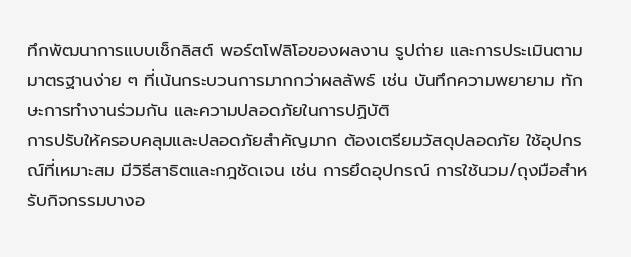ทึกพัฒนาการแบบเช็กลิสต์ พอร์ตโฟลิโอของผลงาน รูปถ่าย และการประเมินตามมาตรฐานง่าย ๆ ที่เน้นกระบวนการมากกว่าผลลัพธ์ เช่น บันทึกความพยายาม ทักษะการทำงานร่วมกัน และความปลอดภัยในการปฏิบัติ
การปรับให้ครอบคลุมและปลอดภัยสำคัญมาก ต้องเตรียมวัสดุปลอดภัย ใช้อุปกรณ์ที่เหมาะสม มีวิธีสาธิตและกฎชัดเจน เช่น การยึดอุปกรณ์ การใช้นวม/ถุงมือสำหรับกิจกรรมบางอ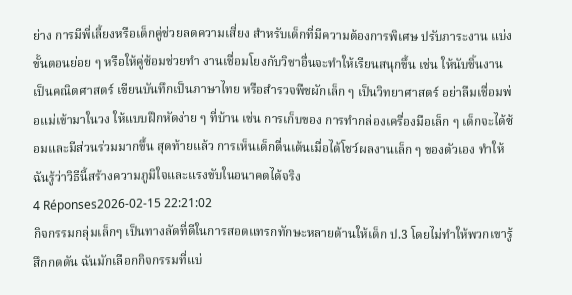ย่าง การมีพี่เลี้ยงหรือเด็กคู่ช่วยลดความเสี่ยง สำหรับเด็กที่มีความต้องการพิเศษ ปรับภาระงาน แบ่งขั้นตอนย่อย ๆ หรือให้คู่ซ้อมช่วยทำ งานเชื่อมโยงกับวิชาอื่นจะทำให้เรียนสนุกขึ้น เช่น ให้นับชิ้นงานเป็นคณิตศาสตร์ เขียนบันทึกเป็นภาษาไทย หรือสำรวจพืชผักเล็ก ๆ เป็นวิทยาศาสตร์ อย่าลืมเชื่อมพ่อแม่เข้ามาในวง ให้แบบฝึกหัดง่าย ๆ ที่บ้าน เช่น การเก็บของ การทำกล่องเครื่องมือเล็ก ๆ เด็กจะได้ซ้อมและมีส่วนร่วมมากขึ้น สุดท้ายแล้ว การเห็นเด็กตื่นเต้นเมื่อได้โชว์ผลงานเล็ก ๆ ของตัวเอง ทำให้ฉันรู้ว่าวิธีนี้สร้างความภูมิใจและแรงขับในอนาคตได้จริง
4 Réponses2026-02-15 22:21:02
กิจกรรมกลุ่มเล็กๆ เป็นทางลัดที่ดีในการสอดแทรกทักษะหลายด้านให้เด็ก ป.3 โดยไม่ทำให้พวกเขารู้สึกกดดัน ฉันมักเลือกกิจกรรมที่แบ่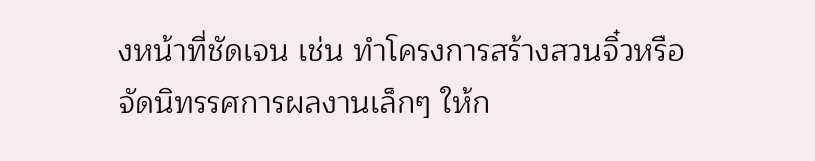งหน้าที่ชัดเจน เช่น ทำโครงการสร้างสวนจิ๋วหรือจัดนิทรรศการผลงานเล็กๆ ให้ก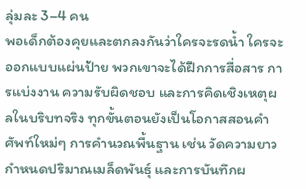ลุ่มละ 3–4 คน
พอเด็กต้องคุยและตกลงกันว่าใครจะรดน้ำ ใครจะออกแบบแผ่นป้าย พวกเขาจะได้ฝึกการสื่อสาร การแบ่งงาน ความรับผิดชอบ และการคิดเชิงเหตุผลในบริบทจริง ทุกขั้นตอนยังเป็นโอกาสสอนคำศัพท์ใหม่ๆ การคำนวณพื้นฐาน เช่น วัดความยาว กำหนดปริมาณเมล็ดพันธ์ุ และการบันทึกผ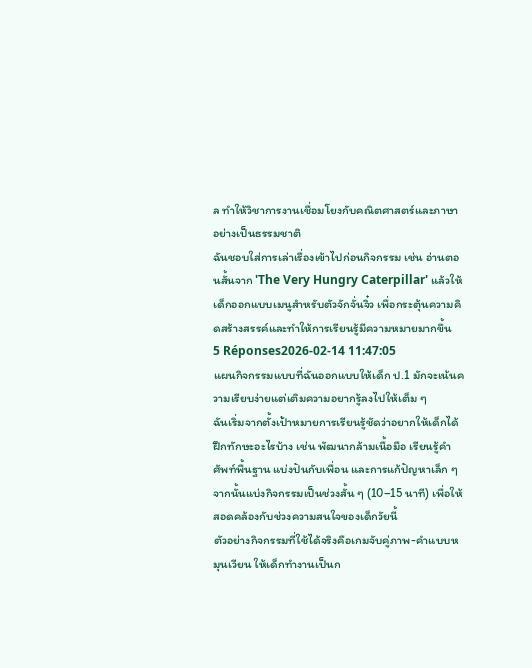ล ทำให้วิชาการงานเชื่อมโยงกับคณิตศาสตร์และภาษาอย่างเป็นธรรมชาติ
ฉันชอบใส่การเล่าเรื่องเข้าไปก่อนกิจกรรม เช่น อ่านตอนสั้นจาก 'The Very Hungry Caterpillar' แล้วให้เด็กออกแบบเมนูสำหรับตัวจักจั่นจิ๋ว เพื่อกระตุ้นความคิดสร้างสรรค์และทำให้การเรียนรู้มีความหมายมากขึ้น
5 Réponses2026-02-14 11:47:05
แผนกิจกรรมแบบที่ฉันออกแบบให้เด็ก ป.1 มักจะเน้นความเรียบง่ายแต่เติมความอยากรู้ลงไปให้เต็ม ๆ
ฉันเริ่มจากตั้งเป้าหมายการเรียนรู้ชัดว่าอยากให้เด็กได้ฝึกทักษะอะไรบ้าง เช่น พัฒนากล้ามเนื้อมือ เรียนรู้คำศัพท์พื้นฐาน แบ่งปันกับเพื่อน และการแก้ปัญหาเล็ก ๆ จากนั้นแบ่งกิจกรรมเป็นช่วงสั้น ๆ (10–15 นาที) เพื่อให้สอดคล้องกับช่วงความสนใจของเด็กวัยนี้
ตัวอย่างกิจกรรมที่ใช้ได้จริงคือเกมจับคู่ภาพ-คำแบบหมุนเวียน ให้เด็กทำงานเป็นก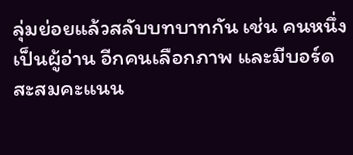ลุ่มย่อยแล้วสลับบทบาทกัน เช่น คนหนึ่งเป็นผู้อ่าน อีกคนเลือกภาพ และมีบอร์ดสะสมคะแนน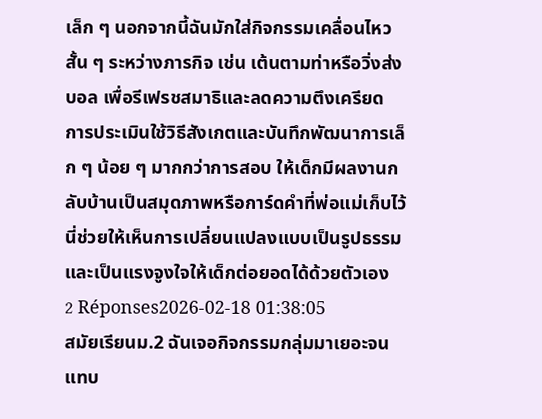เล็ก ๆ นอกจากนี้ฉันมักใส่กิจกรรมเคลื่อนไหวสั้น ๆ ระหว่างภารกิจ เช่น เต้นตามท่าหรือวิ่งส่งบอล เพื่อรีเฟรชสมาธิและลดความตึงเครียด
การประเมินใช้วิธีสังเกตและบันทึกพัฒนาการเล็ก ๆ น้อย ๆ มากกว่าการสอบ ให้เด็กมีผลงานกลับบ้านเป็นสมุดภาพหรือการ์ดคำที่พ่อแม่เก็บไว้ นี่ช่วยให้เห็นการเปลี่ยนแปลงแบบเป็นรูปธรรมและเป็นแรงจูงใจให้เด็กต่อยอดได้ด้วยตัวเอง
2 Réponses2026-02-18 01:38:05
สมัยเรียนม.2 ฉันเจอกิจกรรมกลุ่มมาเยอะจนแทบ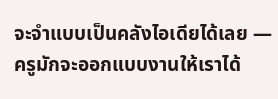จะจำแบบเป็นคลังไอเดียได้เลย — ครูมักจะออกแบบงานให้เราได้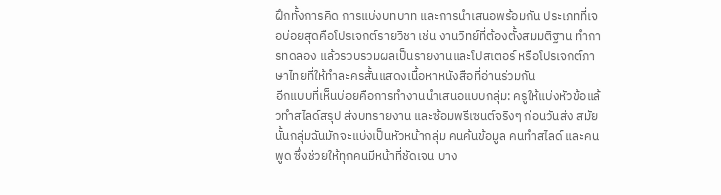ฝึกทั้งการคิด การแบ่งบทบาท และการนำเสนอพร้อมกัน ประเภทที่เจอบ่อยสุดคือโปรเจกต์รายวิชา เช่น งานวิทย์ที่ต้องตั้งสมมติฐาน ทำการทดลอง แล้วรวบรวมผลเป็นรายงานและโปสเตอร์ หรือโปรเจกต์ภาษาไทยที่ให้ทำละครสั้นแสดงเนื้อหาหนังสือที่อ่านร่วมกัน
อีกแบบที่เห็นบ่อยคือการทำงานนำเสนอแบบกลุ่ม: ครูให้แบ่งหัวข้อแล้วทำสไลด์สรุป ส่งบทรายงาน และซ้อมพรีเซนต์จริงๆ ก่อนวันส่ง สมัยนั้นกลุ่มฉันมักจะแบ่งเป็นหัวหน้ากลุ่ม คนค้นข้อมูล คนทำสไลด์ และคนพูด ซึ่งช่วยให้ทุกคนมีหน้าที่ชัดเจน บาง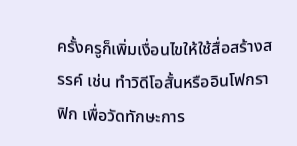ครั้งครูก็เพิ่มเงื่อนไขให้ใช้สื่อสร้างสรรค์ เช่น ทำวิดีโอสั้นหรืออินโฟกราฟิก เพื่อวัดทักษะการ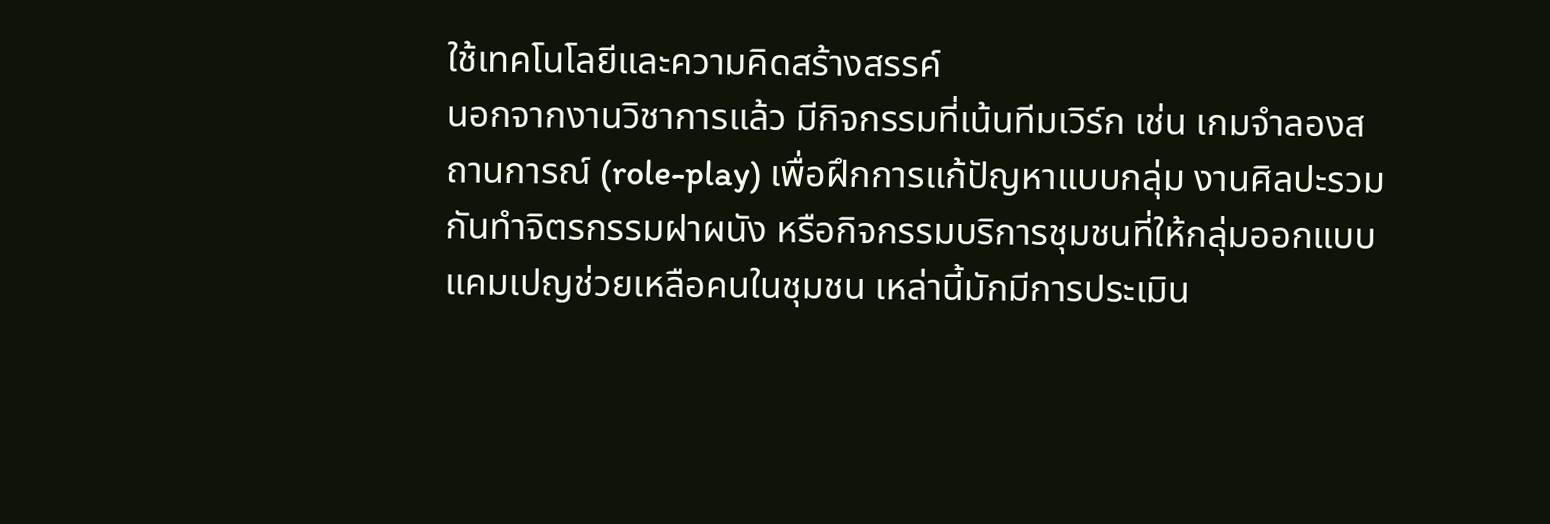ใช้เทคโนโลยีและความคิดสร้างสรรค์
นอกจากงานวิชาการแล้ว มีกิจกรรมที่เน้นทีมเวิร์ก เช่น เกมจำลองสถานการณ์ (role-play) เพื่อฝึกการแก้ปัญหาแบบกลุ่ม งานศิลปะรวมกันทำจิตรกรรมฝาผนัง หรือกิจกรรมบริการชุมชนที่ให้กลุ่มออกแบบแคมเปญช่วยเหลือคนในชุมชน เหล่านี้มักมีการประเมิน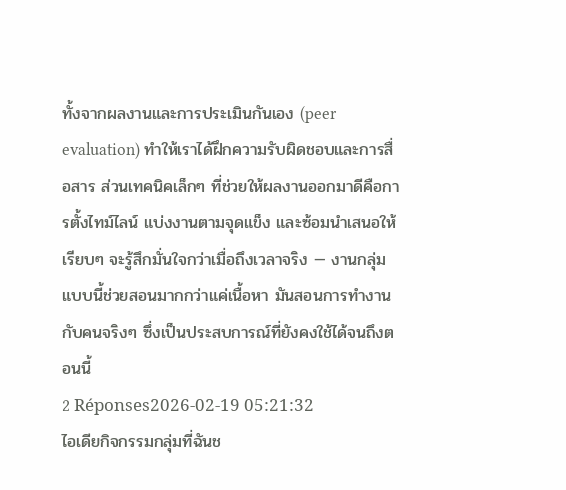ทั้งจากผลงานและการประเมินกันเอง (peer evaluation) ทำให้เราได้ฝึกความรับผิดชอบและการสื่อสาร ส่วนเทคนิคเล็กๆ ที่ช่วยให้ผลงานออกมาดีคือการตั้งไทม์ไลน์ แบ่งงานตามจุดแข็ง และซ้อมนำเสนอให้เรียบๆ จะรู้สึกมั่นใจกว่าเมื่อถึงเวลาจริง — งานกลุ่มแบบนี้ช่วยสอนมากกว่าแค่เนื้อหา มันสอนการทำงานกับคนจริงๆ ซึ่งเป็นประสบการณ์ที่ยังคงใช้ได้จนถึงตอนนี้
2 Réponses2026-02-19 05:21:32
ไอเดียกิจกรรมกลุ่มที่ฉันช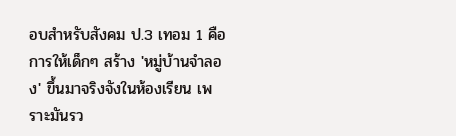อบสำหรับสังคม ป.3 เทอม 1 คือการให้เด็กๆ สร้าง 'หมู่บ้านจำลอง' ขึ้นมาจริงจังในห้องเรียน เพราะมันรว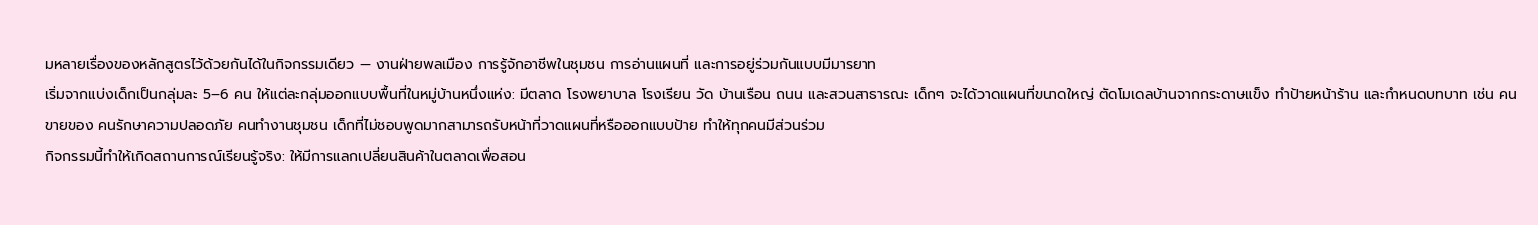มหลายเรื่องของหลักสูตรไว้ด้วยกันได้ในกิจกรรมเดียว — งานฝ่ายพลเมือง การรู้จักอาชีพในชุมชน การอ่านแผนที่ และการอยู่ร่วมกันแบบมีมารยาท
เริ่มจากแบ่งเด็กเป็นกลุ่มละ 5–6 คน ให้แต่ละกลุ่มออกแบบพื้นที่ในหมู่บ้านหนึ่งแห่ง: มีตลาด โรงพยาบาล โรงเรียน วัด บ้านเรือน ถนน และสวนสาธารณะ เด็กๆ จะได้วาดแผนที่ขนาดใหญ่ ตัดโมเดลบ้านจากกระดาษแข็ง ทำป้ายหน้าร้าน และกำหนดบทบาท เช่น คนขายของ คนรักษาความปลอดภัย คนทำงานชุมชน เด็กที่ไม่ชอบพูดมากสามารถรับหน้าที่วาดแผนที่หรือออกแบบป้าย ทำให้ทุกคนมีส่วนร่วม
กิจกรรมนี้ทำให้เกิดสถานการณ์เรียนรู้จริง: ให้มีการแลกเปลี่ยนสินค้าในตลาดเพื่อสอน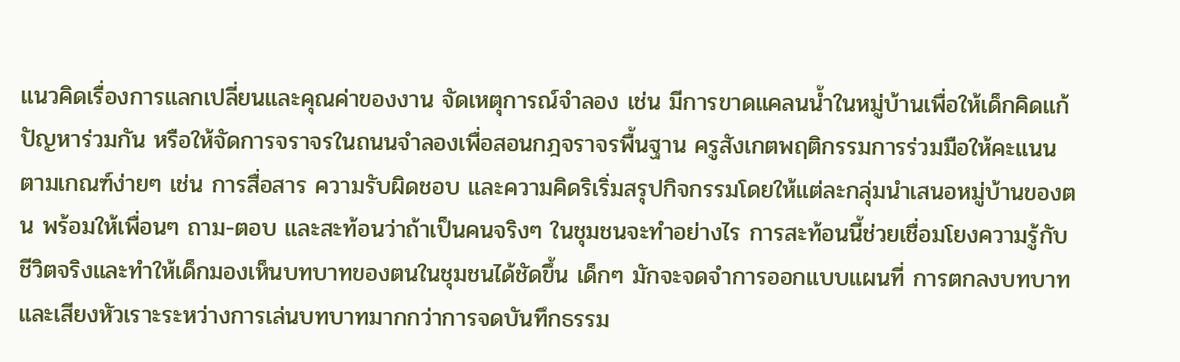แนวคิดเรื่องการแลกเปลี่ยนและคุณค่าของงาน จัดเหตุการณ์จำลอง เช่น มีการขาดแคลนน้ำในหมู่บ้านเพื่อให้เด็กคิดแก้ปัญหาร่วมกัน หรือให้จัดการจราจรในถนนจำลองเพื่อสอนกฎจราจรพื้นฐาน ครูสังเกตพฤติกรรมการร่วมมือให้คะแนนตามเกณฑ์ง่ายๆ เช่น การสื่อสาร ความรับผิดชอบ และความคิดริเริ่มสรุปกิจกรรมโดยให้แต่ละกลุ่มนำเสนอหมู่บ้านของตน พร้อมให้เพื่อนๆ ถาม-ตอบ และสะท้อนว่าถ้าเป็นคนจริงๆ ในชุมชนจะทำอย่างไร การสะท้อนนี้ช่วยเชื่อมโยงความรู้กับชีวิตจริงและทำให้เด็กมองเห็นบทบาทของตนในชุมชนได้ชัดขึ้น เด็กๆ มักจะจดจำการออกแบบแผนที่ การตกลงบทบาท และเสียงหัวเราะระหว่างการเล่นบทบาทมากกว่าการจดบันทึกธรรม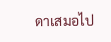ดาเสมอไป